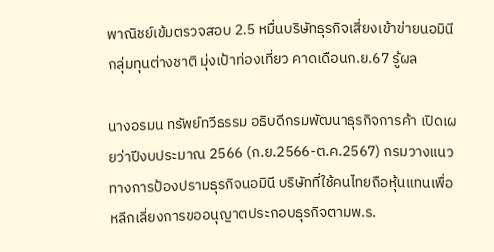พาณิชย์เข้มตรวจสอบ 2.5 หมื่นบริษัทธุรกิจเสี่ยงเข้าข่ายนอมินีกลุ่มทุนต่างชาติ มุ่งเป้าท่องเที่ยว คาดเดือนก.ย.67 รู้ผล

นางอรมน ทรัพย์ทวีธรรม อธิบดีกรมพัฒนาธุรกิจการค้า เปิดเผยว่าปีงบประมาณ 2566 (ก.ย.2566-ต.ค.2567) กรมวางแนวทางการป้องปรามธุรกิจนอมินี บริษัทที่ใช้คนไทยถือหุ้นแทนเพื่อหลีกเลี่ยงการขออนุญาตประกอบธุรกิจตามพ.ร.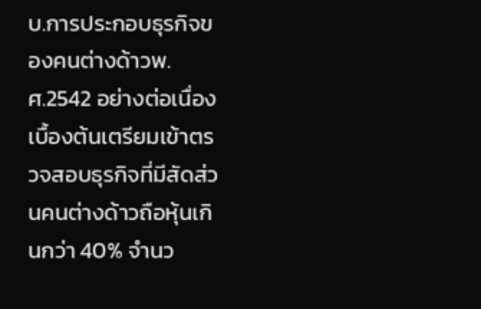บ.การประกอบธุรกิจของคนต่างด้าวพ.ศ.2542 อย่างต่อเนื่อง เบื้องต้นเตรียมเข้าตรวจสอบธุรกิจที่มีสัดส่วนคนต่างด้าวถือหุ้นเกินกว่า 40% จำนว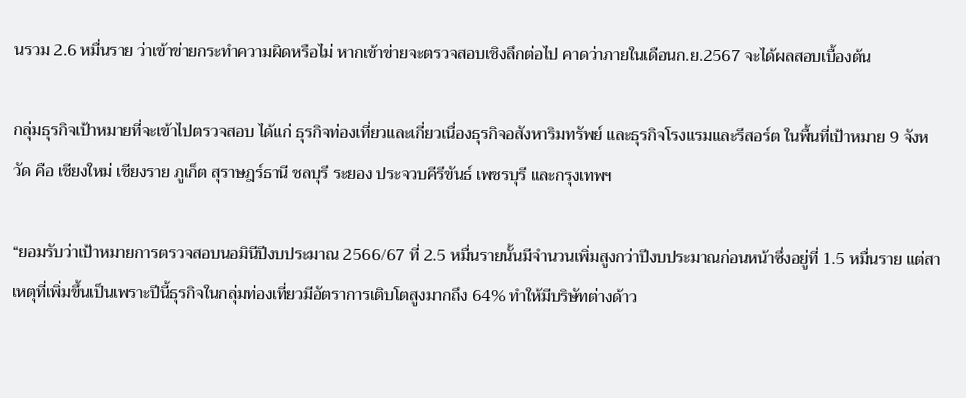นรวม 2.6 หมื่นราย ว่าเข้าข่ายกระทำความผิดหรือไม่ หากเข้าข่ายจะตรวจสอบเชิงลึกต่อไป คาดว่าภายในเดือนก.ย.2567 จะได้ผลสอบเบื้องต้น

กลุ่มธุรกิจเป้าหมายที่จะเข้าไปตรวจสอบ ได้แก่ ธุรกิจท่องเที่ยวและเกี่ยวเนื่องธุรกิจอสังหาริมทรัพย์ และธุรกิจโรงแรมและรีสอร์ต ในพื้นที่เป้าหมาย 9 จังหวัด คือ เชียงใหม่ เชียงราย ภูเก็ต สุราษฎร์ธานี ชลบุรี ระยอง ประจวบคีรีขันธ์ เพชรบุรี และกรุงเทพฯ

“ยอมรับว่าเป้าหมายการตรวจสอบนอมินีปีงบประมาณ 2566/67 ที่ 2.5 หมื่นรายนั้นมีจำนวนเพิ่มสูงกว่าปีงบประมาณก่อนหน้าซึ่งอยู่ที่ 1.5 หมื่นราย แต่สาเหตุที่เพิ่มขึ้นเป็นเพราะปีนี้ธุรกิจในกลุ่มท่องเที่ยวมีอัตราการเติบโตสูงมากถึง 64% ทำให้มีบริษัทต่างด้าว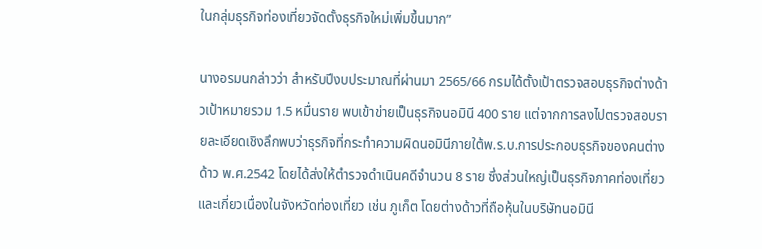ในกลุ่มธุรกิจท่องเที่ยวจัดตั้งธุรกิจใหม่เพิ่มขึ้นมาก”

นางอรมนกล่าวว่า สำหรับปีงบประมาณที่ผ่านมา 2565/66 กรมได้ตั้งเป้าตรวจสอบธุรกิจต่างด้าวเป้าหมายรวม 1.5 หมื่นราย พบเข้าข่ายเป็นธุรกิจนอมินี 400 ราย แต่จากการลงไปตรวจสอบรายละเอียดเชิงลึกพบว่าธุรกิจที่กระทำความผิดนอมินีภายใต้พ.ร.บ.การประกอบธุรกิจของคนต่างด้าว พ.ศ.2542 โดยได้ส่งให้ตำรวจดำเนินคดีจำนวน 8 ราย ซึ่งส่วนใหญ่เป็นธุรกิจภาคท่องเที่ยวและเกี่ยวเนื่องในจังหวัดท่องเที่ยว เช่น ภูเก็ต โดยต่างด้าวที่ถือหุ้นในบริษัทนอมินี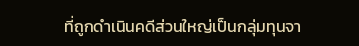ที่ถูกดำเนินคดีส่วนใหญ่เป็นกลุ่มทุนจา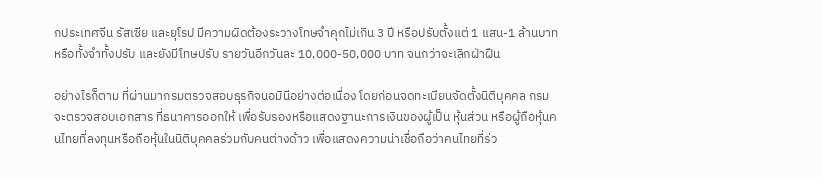กประเทศจีน รัสเซีย และยุโรป มีความผิดต้องระวางโทษจำคุกไม่เกิน 3 ปี หรือปรับตั้งแต่ 1 แสน-1 ล้านบาท หรือทั้งจำทั้งปรับ และยังมีโทษปรับ รายวันอีกวันละ 10,000-50,000 บาท จนกว่าจะเลิกฝ่าฝืน

อย่างไรก็ตาม ที่ผ่านมากรมตรวจสอบธุรกิจนอมินีอย่างต่อเนื่อง โดยก่อนจดทะเบียนจัดตั้งนิติบุคคล กรมจะตรวจสอบเอกสาร ที่ธนาคารออกให้ เพื่อรับรองหรือแสดงฐานะการเงินของผู้เป็น หุ้นส่วน หรือผู้ถือหุ้นคนไทยที่ลงทุนหรือถือหุ้นในนิติบุคคลร่วมกับคนต่างด้าว เพื่อแสดงความน่าเชื่อถือว่าคนไทยที่ร่ว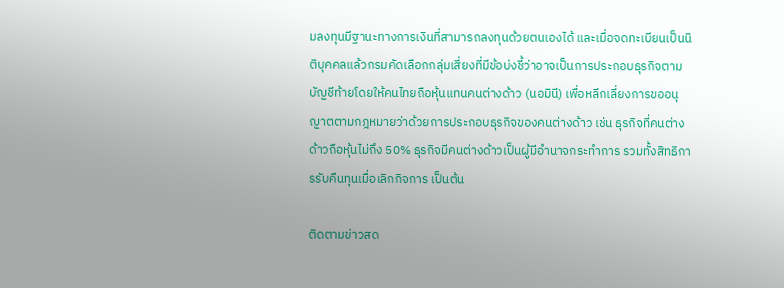มลงทุนมีฐานะทางการเงินที่สามารถลงทุนด้วยตนเองได้ และเมื่อจดทะเบียนเป็นนิติบุคคลแล้วกรมคัดเลือกกลุ่มเสี่ยงที่มีข้อบ่งชี้ว่าอาจเป็นการประกอบธุรกิจตามบัญชีท้ายโดยให้คนไทยถือหุ้นแทนคนต่างด้าว (นอมินี) เพื่อหลีกเลี่ยงการขออนุญาตตามกฎหมายว่าด้วยการประกอบธุรกิจของคนต่างด้าว เช่น ธุรกิจที่คนต่างด้าวถือหุ้นไม่ถึง 50% ธุรกิจมีคนต่างด้าวเป็นผู้มีอำนาจกระทำการ รวมทั้งสิทธิการรับคืนทุนเมื่อเลิกกิจการ เป็นต้น

ติดตามข่าวสด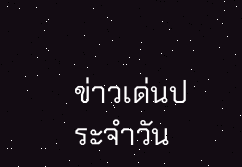ข่าวเด่นประจำวัน